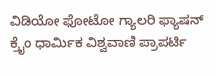ವಿಡಿಯೋ ಫೋಟೋ ಗ್ಯಾಲರಿ ಫ್ಯಾಷನ್ ಕ್ರೈಂ ಧಾರ್ಮಿಕ ವಿಶ್ವವಾಣಿ ಪ್ರಾಪರ್ಟಿ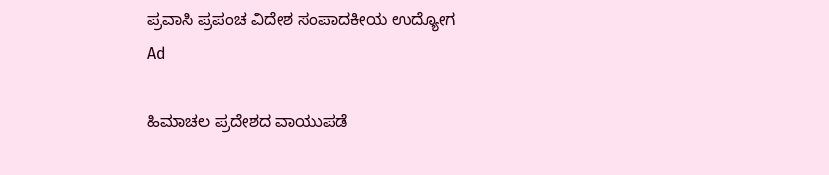ಪ್ರವಾಸಿ ಪ್ರಪಂಚ ವಿದೇಶ ಸಂಪಾದಕೀಯ ಉದ್ಯೋಗ
Ad

ಹಿಮಾಚಲ ಪ್ರದೇಶದ ವಾಯುಪಡೆ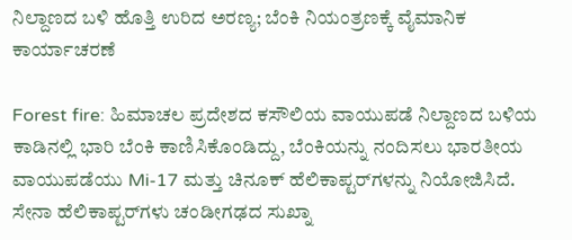ನಿಲ್ದಾಣದ ಬಳಿ ಹೊತ್ತಿ ಉರಿದ ಅರಣ್ಯ; ಬೆಂಕಿ ನಿಯಂತ್ರಣಕ್ಕೆ ವೈಮಾನಿಕ ಕಾರ್ಯಾಚರಣೆ

Forest fire: ಹಿಮಾಚಲ ಪ್ರದೇಶದ ಕಸೌಲಿಯ ವಾಯುಪಡೆ ನಿಲ್ದಾಣದ ಬಳಿಯ ಕಾಡಿನಲ್ಲಿ ಭಾರಿ ಬೆಂಕಿ ಕಾಣಿಸಿಕೊಂಡಿದ್ದು, ಬೆಂಕಿಯನ್ನು ನಂದಿಸಲು ಭಾರತೀಯ ವಾಯುಪಡೆಯು Mi-17 ಮತ್ತು ಚಿನೂಕ್ ಹೆಲಿಕಾಪ್ಟರ್‌ಗಳನ್ನು ನಿಯೋಜಿಸಿದೆ. ಸೇನಾ ಹೆಲಿಕಾಪ್ಟರ್‌ಗಳು ಚಂಡೀಗಢದ ಸುಖ್ನಾ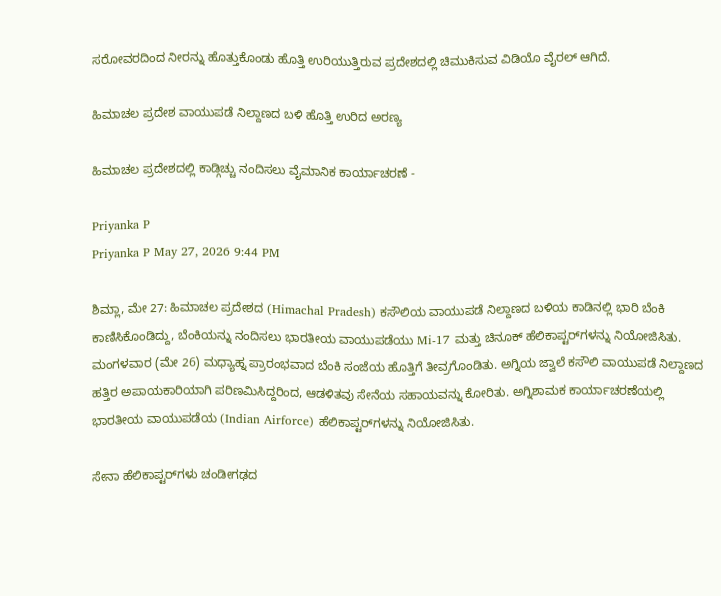ಸರೋವರದಿಂದ ನೀರನ್ನು ಹೊತ್ತುಕೊಂಡು ಹೊತ್ತಿ ಉರಿಯುತ್ತಿರುವ ಪ್ರದೇಶದಲ್ಲಿ ಚಿಮುಕಿಸುವ ವಿಡಿಯೊ ವೈರಲ್‌ ಆಗಿದೆ.

ಹಿಮಾಚಲ ಪ್ರದೇಶ ವಾಯುಪಡೆ ನಿಲ್ದಾಣದ ಬಳಿ ಹೊತ್ತಿ ಉರಿದ ಅರಣ್ಯ

ಹಿಮಾಚಲ ಪ್ರದೇಶದಲ್ಲಿ ಕಾಡ್ಗಿಚ್ಚು ನಂದಿಸಲು ವೈಮಾನಿಕ ಕಾರ್ಯಾಚರಣೆ -

Priyanka P
Priyanka P May 27, 2026 9:44 PM

ಶಿಮ್ಲಾ, ಮೇ 27: ಹಿಮಾಚಲ ಪ್ರದೇಶದ (Himachal Pradesh) ಕಸೌಲಿಯ ವಾಯುಪಡೆ ನಿಲ್ದಾಣದ ಬಳಿಯ ಕಾಡಿನಲ್ಲಿ ಭಾರಿ ಬೆಂಕಿ ಕಾಣಿಸಿಕೊಂಡಿದ್ದು, ಬೆಂಕಿಯನ್ನು ನಂದಿಸಲು ಭಾರತೀಯ ವಾಯುಪಡೆಯು Mi-17 ಮತ್ತು ಚಿನೂಕ್ ಹೆಲಿಕಾಪ್ಟರ್‌ಗಳನ್ನು ನಿಯೋಜಿಸಿತು. ಮಂಗಳವಾರ (ಮೇ 26) ಮಧ್ಯಾಹ್ನ ಪ್ರಾರಂಭವಾದ ಬೆಂಕಿ ಸಂಜೆಯ ಹೊತ್ತಿಗೆ ತೀವ್ರಗೊಂಡಿತು. ಅಗ್ನಿಯ ಜ್ವಾಲೆ ಕಸೌಲಿ ವಾಯುಪಡೆ ನಿಲ್ದಾಣದ ಹತ್ತಿರ ಅಪಾಯಕಾರಿಯಾಗಿ ಪರಿಣಮಿಸಿದ್ದರಿಂದ, ಆಡಳಿತವು ಸೇನೆಯ ಸಹಾಯವನ್ನು ಕೋರಿತು. ಅಗ್ನಿಶಾಮಕ ಕಾರ್ಯಾಚರಣೆಯಲ್ಲಿ ಭಾರತೀಯ ವಾಯುಪಡೆಯ (Indian Airforce) ಹೆಲಿಕಾಪ್ಟರ್‌ಗಳನ್ನು ನಿಯೋಜಿಸಿತು.

ಸೇನಾ ಹೆಲಿಕಾಪ್ಟರ್‌ಗಳು ಚಂಡೀಗಢದ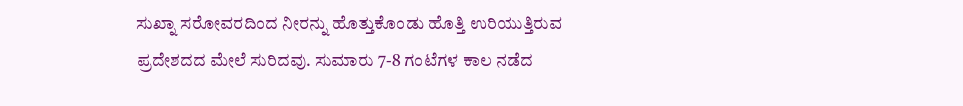ಸುಖ್ನಾ ಸರೋವರದಿಂದ ನೀರನ್ನು ಹೊತ್ತುಕೊಂಡು ಹೊತ್ತಿ ಉರಿಯುತ್ತಿರುವ ಪ್ರದೇಶದದ ಮೇಲೆ ಸುರಿದವು. ಸುಮಾರು 7-8 ಗಂಟೆಗಳ ಕಾಲ ನಡೆದ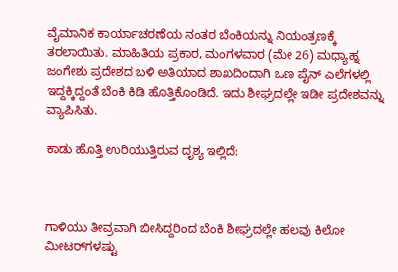ವೈಮಾನಿಕ ಕಾರ್ಯಾಚರಣೆಯ ನಂತರ ಬೆಂಕಿಯನ್ನು ನಿಯಂತ್ರಣಕ್ಕೆ ತರಲಾಯಿತು. ಮಾಹಿತಿಯ ಪ್ರಕಾರ, ಮಂಗಳವಾರ (ಮೇ 26) ಮಧ್ಯಾಹ್ನ ಜಂಗೇಶು ಪ್ರದೇಶದ ಬಳಿ ಅತಿಯಾದ ಶಾಖದಿಂದಾಗಿ ಒಣ ಪೈನ್ ಎಲೆಗಳಲ್ಲಿ ಇದ್ದಕ್ಕಿದ್ದಂತೆ ಬೆಂಕಿ ಕಿಡಿ ಹೊತ್ತಿಕೊಂಡಿದೆ. ಇದು ಶೀಘ್ರದಲ್ಲೇ ಇಡೀ ಪ್ರದೇಶವನ್ನು ವ್ಯಾಪಿಸಿತು.

ಕಾಡು ಹೊತ್ತಿ ಉರಿಯುತ್ತಿರುವ ದೃಶ್ಯ ಇಲ್ಲಿದೆ:



ಗಾಳಿಯು ತೀವ್ರವಾಗಿ ಬೀಸಿದ್ದರಿಂದ ಬೆಂಕಿ ಶೀಘ್ರದಲ್ಲೇ ಹಲವು ಕಿಲೋ ಮೀಟರ್‌ಗಳಷ್ಟು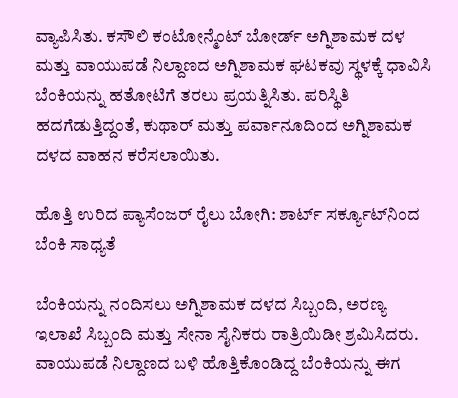ವ್ಯಾಪಿಸಿತು. ಕಸೌಲಿ ಕಂಟೋನ್ಮೆಂಟ್ ಬೋರ್ಡ್ ಅಗ್ನಿಶಾಮಕ ದಳ ಮತ್ತು ವಾಯುಪಡೆ ನಿಲ್ದಾಣದ ಅಗ್ನಿಶಾಮಕ ಘಟಕವು ಸ್ಥಳಕ್ಕೆ ಧಾವಿಸಿ ಬೆಂಕಿಯನ್ನು ಹತೋಟಿಗೆ ತರಲು ಪ್ರಯತ್ನಿಸಿತು. ಪರಿಸ್ಥಿತಿ ಹದಗೆಡುತ್ತಿದ್ದಂತೆ, ಕುಥಾರ್ ಮತ್ತು ಪರ್ವಾನೂದಿಂದ ಅಗ್ನಿಶಾಮಕ ದಳದ ವಾಹನ ಕರೆಸಲಾಯಿತು.

ಹೊತ್ತಿ ಉರಿದ ಪ್ಯಾಸೆಂಜರ್ ರೈಲು ಬೋಗಿ: ಶಾರ್ಟ್ ಸರ್ಕ್ಯೂಟ್‌ನಿಂದ ಬೆಂಕಿ ಸಾಧ್ಯತೆ

ಬೆಂಕಿಯನ್ನು ನಂದಿಸಲು ಅಗ್ನಿಶಾಮಕ ದಳದ ಸಿಬ್ಬಂದಿ, ಅರಣ್ಯ ಇಲಾಖೆ ಸಿಬ್ಬಂದಿ ಮತ್ತು ಸೇನಾ ಸೈನಿಕರು ರಾತ್ರಿಯಿಡೀ ಶ್ರಮಿಸಿದರು. ವಾಯುಪಡೆ ನಿಲ್ದಾಣದ ಬಳಿ ಹೊತ್ತಿಕೊಂಡಿದ್ದ ಬೆಂಕಿಯನ್ನು ಈಗ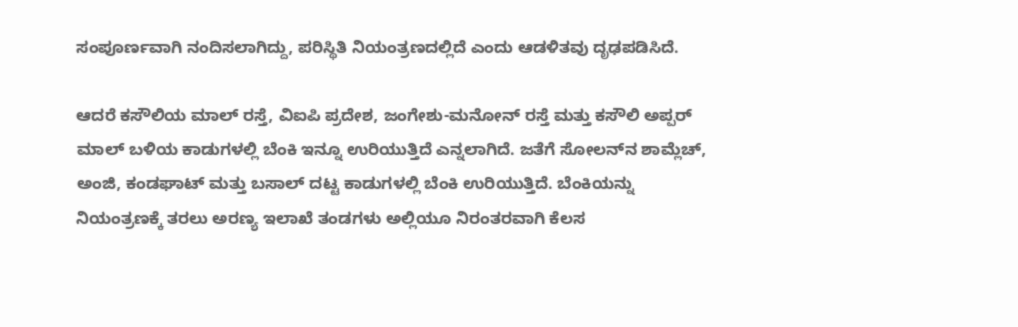ಸಂಪೂರ್ಣವಾಗಿ ನಂದಿಸಲಾಗಿದ್ದು, ಪರಿಸ್ಥಿತಿ ನಿಯಂತ್ರಣದಲ್ಲಿದೆ ಎಂದು ಆಡಳಿತವು ದೃಢಪಡಿಸಿದೆ.

ಆದರೆ ಕಸೌಲಿಯ ಮಾಲ್ ರಸ್ತೆ, ವಿಐಪಿ ಪ್ರದೇಶ, ಜಂಗೇಶು-ಮನೋನ್ ರಸ್ತೆ ಮತ್ತು ಕಸೌಲಿ ಅಪ್ಪರ್ ಮಾಲ್ ಬಳಿಯ ಕಾಡುಗಳಲ್ಲಿ ಬೆಂಕಿ ಇನ್ನೂ ಉರಿಯುತ್ತಿದೆ ಎನ್ನಲಾಗಿದೆ. ಜತೆಗೆ ಸೋಲನ್‌ನ ಶಾಮ್ಲೆಚ್, ಅಂಜಿ, ಕಂಡಘಾಟ್ ಮತ್ತು ಬಸಾಲ್ ದಟ್ಟ ಕಾಡುಗಳಲ್ಲಿ ಬೆಂಕಿ ಉರಿಯುತ್ತಿದೆ. ಬೆಂಕಿಯನ್ನು ನಿಯಂತ್ರಣಕ್ಕೆ ತರಲು ಅರಣ್ಯ ಇಲಾಖೆ ತಂಡಗಳು ಅಲ್ಲಿಯೂ ನಿರಂತರವಾಗಿ ಕೆಲಸ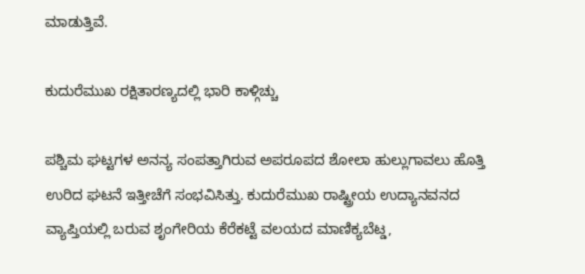ಮಾಡುತ್ತಿವೆ.

ಕುದುರೆಮುಖ ರಕ್ಷಿತಾರಣ್ಯದಲ್ಲಿ ಭಾರಿ ಕಾಳ್ಗಿಚ್ಚು

ಪಶ್ಚಿಮ ಘಟ್ಟಗಳ ಅನನ್ಯ ಸಂಪತ್ತಾಗಿರುವ ಅಪರೂಪದ ಶೋಲಾ ಹುಲ್ಲುಗಾವಲು ಹೊತ್ತಿ ಉರಿದ ಘಟನೆ ಇತ್ತೀಚೆಗೆ ಸಂಭವಿಸಿತ್ತು. ಕುದುರೆಮುಖ ರಾಷ್ಟ್ರೀಯ ಉದ್ಯಾನವನದ ವ್ಯಾಪ್ತಿಯಲ್ಲಿ ಬರುವ ಶೃಂಗೇರಿಯ ಕೆರೆಕಟ್ಟೆ ವಲಯದ ಮಾಣಿಕ್ಯಬೆಟ್ಡ,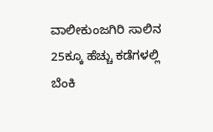ವಾಲೀಕುಂಜಗಿರಿ ಸಾಲಿನ 25ಕ್ಕೂ ಹೆಚ್ಚು ಕಡೆಗಳಲ್ಲಿ ಬೆಂಕಿ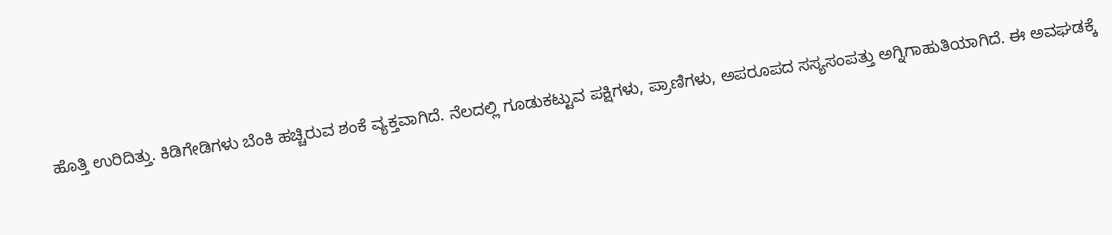ಹೊತ್ತಿ ಉರಿದಿತ್ತು. ಕಿಡಿಗೇಡಿಗಳು ಬೆಂಕಿ ಹಚ್ಚಿರುವ ಶಂಕೆ ವ್ಯಕ್ತವಾಗಿದೆ. ನೆಲದಲ್ಲಿ ಗೂಡುಕಟ್ಟುವ ಪಕ್ಷಿಗಳು, ಪ್ರಾಣಿಗಳು, ಅಪರೂಪದ ಸಸ್ಯಸಂಪತ್ತು ಅಗ್ನಿಗಾಹುತಿಯಾಗಿದೆ. ಈ ಅವಘಡಕ್ಕೆ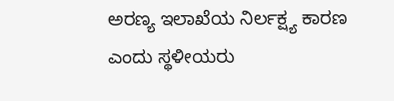ಅರಣ್ಯ ಇಲಾಖೆಯ ನಿರ್ಲಕ್ಷ್ಯ ಕಾರಣ ಎಂದು ಸ್ಥಳೀಯರು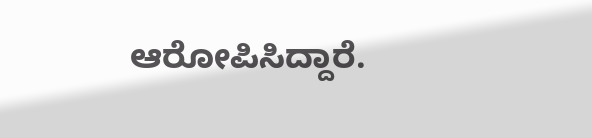ಆರೋಪಿಸಿದ್ದಾರೆ.